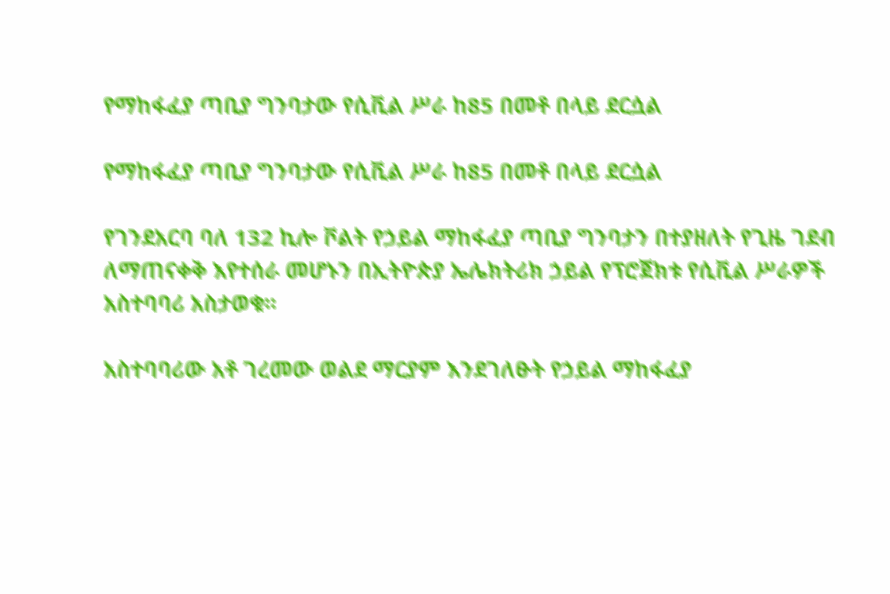የማከፋፈያ ጣቢያ ግንባታው የሲቪል ሥራ ከ85 በመቶ በላይ ደርሷል

የማከፋፈያ ጣቢያ ግንባታው የሲቪል ሥራ ከ85 በመቶ በላይ ደርሷል

የገንደአርባ ባለ 132 ኪሎ ቮልት የኃይል ማከፋፈያ ጣቢያ ግንባታን በተያዘለት የጊዜ ገደብ ለማጠናቀቅ እየተሰራ መሆኑን በኢትዮጵያ ኤሌክትሪክ ኃይል የፕሮጀክቱ የሲቪል ሥራዎች አስተባባሪ አስታወቁ፡፡

አስተባባሪው አቶ ገረመው ወልደ ማርያም እንደገለፁት የኃይል ማከፋፈያ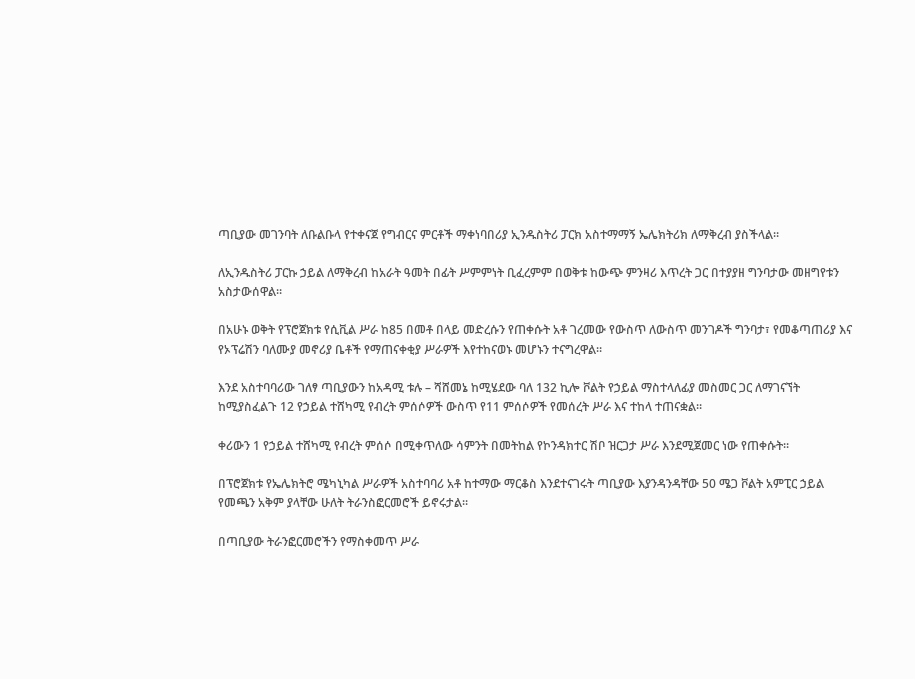ጣቢያው መገንባት ለቡልቡላ የተቀናጀ የግብርና ምርቶች ማቀነባበሪያ ኢንዱስትሪ ፓርክ አስተማማኝ ኤሌክትሪክ ለማቅረብ ያስችላል።

ለኢንዱስትሪ ፓርኩ ኃይል ለማቅረብ ከአራት ዓመት በፊት ሥምምነት ቢፈረምም በወቅቱ ከውጭ ምንዛሪ እጥረት ጋር በተያያዘ ግንባታው መዘግየቱን አስታውሰዋል።

በአሁኑ ወቅት የፕሮጀክቱ የሲቪል ሥራ ከ85 በመቶ በላይ መድረሱን የጠቀሱት አቶ ገረመው የውስጥ ለውስጥ መንገዶች ግንባታ፣ የመቆጣጠሪያ እና የኦፕሬሽን ባለሙያ መኖሪያ ቤቶች የማጠናቀቂያ ሥራዎች እየተከናወኑ መሆኑን ተናግረዋል።

እንደ አስተባባሪው ገለፃ ጣቢያውን ከአዳሚ ቱሉ – ሻሸመኔ ከሚሄደው ባለ 132 ኪሎ ቮልት የኃይል ማስተላለፊያ መስመር ጋር ለማገናኘት ከሚያስፈልጉ 12 የኃይል ተሸካሚ የብረት ምሰሶዎች ውስጥ የ11 ምሰሶዎች የመሰረት ሥራ እና ተከላ ተጠናቋል።

ቀሪውን 1 የኃይል ተሸካሚ የብረት ምሰሶ በሚቀጥለው ሳምንት በመትከል የኮንዳክተር ሽቦ ዝርጋታ ሥራ እንደሚጀመር ነው የጠቀሱት።

በፕሮጀክቱ የኤሌክትሮ ሜካኒካል ሥራዎች አስተባባሪ አቶ ከተማው ማርቆስ እንደተናገሩት ጣቢያው እያንዳንዳቸው 50 ሜጋ ቮልት አምፒር ኃይል የመጫን አቅም ያላቸው ሁለት ትራንስፎርመሮች ይኖሩታል።

በጣቢያው ትራንፎርመሮችን የማስቀመጥ ሥራ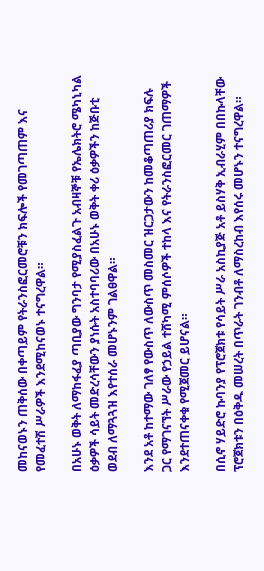መከናወኑን ጠቅሰው በቀጣይም የትራንስፎርመሮቹን ክፍሎች የመገጣጠም እና የመፈተሽ ሥራዎች እንደሚከናወኑ ተናግረዋል።

በአሁኑ ወቅት ለማከፋፈያ ጣቢያው ግንባታ የሚያስፈልጉ አብዛኞቹ የኤሌክትሮ ሜካኒካል ዕቃዎች ሳይት መድረሳቸውን ያነሱት አስተባባሪው በአሁኑ ወቅት ቀሪ ዕቃዎችን ከጅቡቲ ወደብ ለማጓጓዝ እየተሰራ መሆኑንም ገልፀዋል።

እንደ አቶ ከተማው ገለፃ የውስጥ ለውስጥ መስመር ዝርጋታውን ከመቆጣጠሪያ ክፍሉ ጋር የማገናኘት ሥራው የኃይል ተሸካሚ ምሰሶዎች ተከላ እና የትራንስፎርመር ገጠማዎች እንደተጠናቀቁ የሚጀመር ይሆናል።

በሲኖ ሃይድሮ ኩባንያ የፕሮጀክቱ የሳይት ሥራ አስኪያጅ አቶ ይስሃቅ ኢብራሂም በበኩላቸው ፕሮጀክቱን በዕቅዱ መሠረት በጥራት ገንብቶ ለማስረከብ እየሰሩ መሆኑን ተናግረዋል።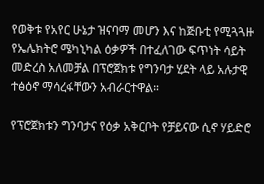የወቅቱ የአየር ሁኔታ ዝናባማ መሆን እና ከጅቡቲ የሚጓጓዙ የኤሌክትሮ ሜካኒካል ዕቃዎች በተፈለገው ፍጥነት ሳይት መድረስ አለመቻል በፕሮጀክቱ የግንባታ ሂደት ላይ አሉታዊ ተፅዕኖ ማሳረፋቸውን አብራርተዋል።

የፕሮጀክቱን ግንባታና የዕቃ አቅርቦት የቻይናው ሲኖ ሃይድሮ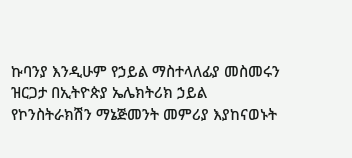ኩባንያ እንዲሁም የኃይል ማስተላለፊያ መስመሩን ዝርጋታ በኢትዮጵያ ኤሌክትሪክ ኃይል የኮንስትራክሽን ማኔጅመንት መምሪያ እያከናወኑት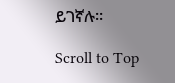ይገኛሉ።

Scroll to Top